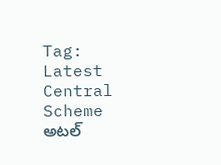Tag: Latest Central Scheme
అటల్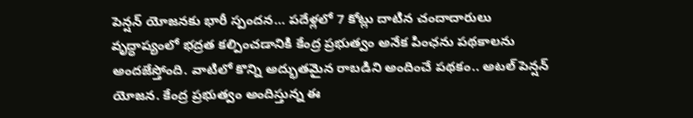పెన్షన్ యోజనకు భారీ స్పందన… పదేళ్లలో 7 కోట్లు దాటిన చందాదారులు
వృద్ధాప్యంలో భద్రత కల్పించడానికి కేంద్ర ప్రభుత్వం అనేక పింఛను పథకాలను అందజేస్తోంది. వాటిలో కొన్ని అద్భుతమైన రాబడిని అందించే పథకం.. అటల్ పెన్షన్ యోజన. కేంద్ర ప్రభుత్వం అందిస్తున్న ఈ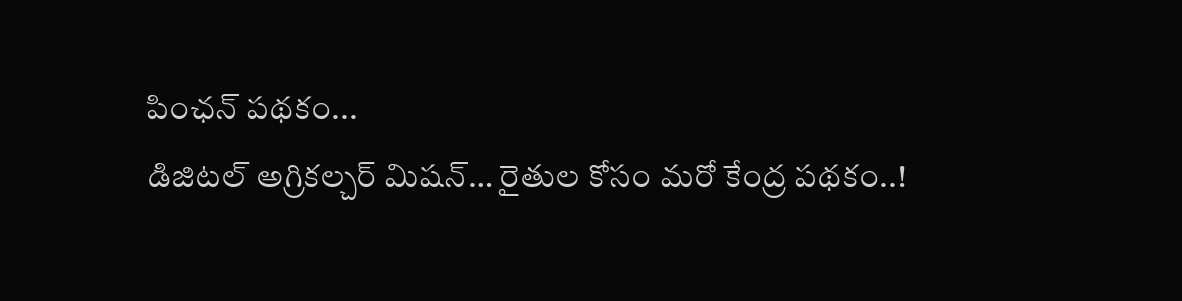పింఛన్ పథకం...
డిజిటల్ అగ్రికల్చర్ మిషన్… రైతుల కోసం మరో కేంద్ర పథకం..!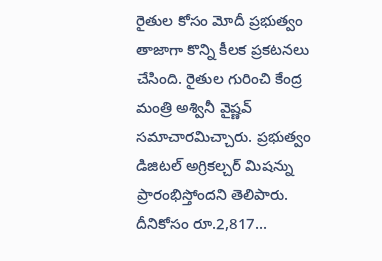రైతుల కోసం మోదీ ప్రభుత్వం తాజాగా కొన్ని కీలక ప్రకటనలు చేసింది. రైతుల గురించి కేంద్ర మంత్రి అశ్వినీ వైష్ణవ్ సమాచారమిచ్చారు. ప్రభుత్వం డిజిటల్ అగ్రికల్చర్ మిషన్ను ప్రారంభిస్తోందని తెలిపారు. దీనికోసం రూ.2,817...